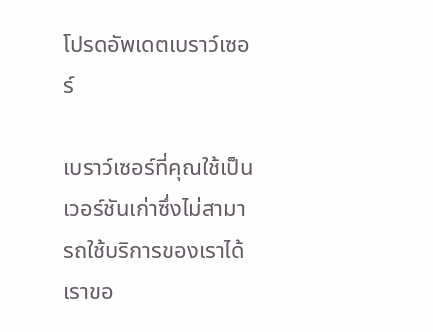โปรดอัพเดตเบราว์เซอร์

เบราว์เซอร์ที่คุณใช้เป็นเวอร์ชันเก่าซึ่งไม่สามารถใช้บริการของเราได้ เราขอ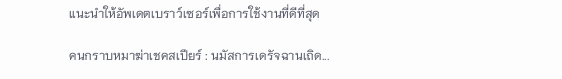แนะนำให้อัพเดตเบราว์เซอร์เพื่อการใช้งานที่ดีที่สุด

คนกราบหมาฆ่าเชคสเปียร์ : นมัสการเดรัจฉานเถิด...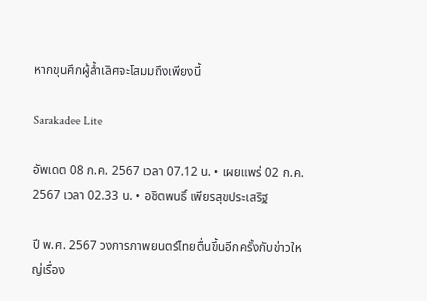หากขุนศึกผู้ล้ำเลิศจะโสมมถึงเพียงนี้

Sarakadee Lite

อัพเดต 08 ก.ค. 2567 เวลา 07.12 น. • เผยแพร่ 02 ก.ค. 2567 เวลา 02.33 น. • อชิตพนธิ์ เพียรสุขประเสริฐ

ปี พ.ศ. 2567 วงการภาพยนตร์ไทยตื่นขึ้นอีกครั้งกับข่าวใหญ่เรื่อง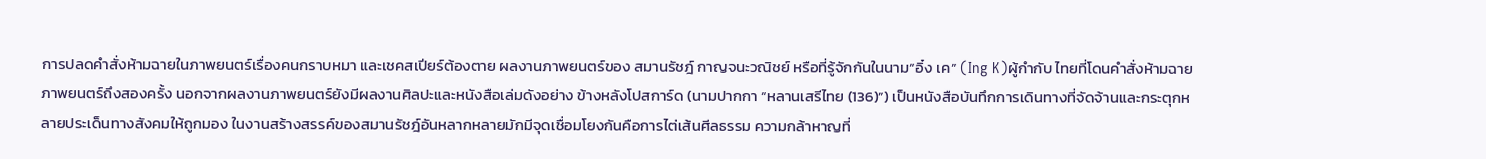การปลดคำสั่งห้ามฉายในภาพยนตร์เรื่องคนกราบหมา และเชคสเปียร์ต้องตาย ผลงานภาพยนตร์ของ สมานรัชฎ์ กาญจนะวณิชย์ หรือที่รู้จักกันในนาม“อิ๋ง เค” (Ing K)ผู้กำกับ ไทยที่โดนคำสั่งห้ามฉายภาพยนตร์ถึงสองครั้ง นอกจากผลงานภาพยนตร์ยังมีผลงานศิลปะและหนังสือเล่มดังอย่าง ข้างหลังโปสการ์ด (นามปากกา “หลานเสรีไทย (136)”) เป็นหนังสือบันทึกการเดินทางที่จัดจ้านและกระตุกหลายประเด็นทางสังคมให้ถูกมอง ในงานสร้างสรรค์ของสมานรัชฎ์อันหลากหลายมักมีจุดเชื่อมโยงกันคือการไต่เส้นศีลธรรม ความกล้าหาญที่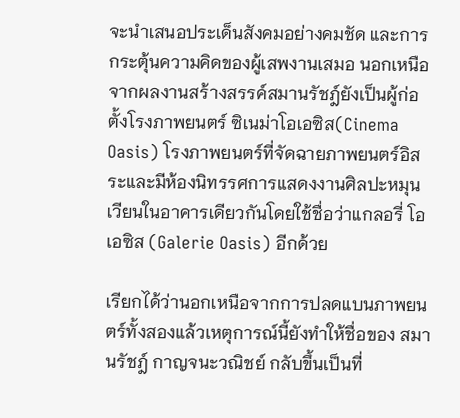จะนำเสนอประเด็นสังคมอย่างคมชัด และการกระตุ้นความคิดของผู้เสพงานเสมอ นอกเหนือจากผลงานสร้างสรรค์สมานรัชฎ์ยังเป็นผู้ก่อตั้งโรงภาพยนตร์ ซิเนม่าโอเอซิส(Cinema Oasis) โรงภาพยนตร์ที่จัดฉายภาพยนตร์อิสระและมีห้องนิทรรศการแสดงงานศิลปะหมุนเวียนในอาคารเดียวกันโดยใช้ชื่อว่าแกลอรี่ โอเอซิส (Galerie Oasis) อีกด้วย

เรียกได้ว่านอกเหนือจากการปลดแบนภาพยนตร์ทั้งสองแล้วเหตุการณ์นี้ยังทำให้ชื่อของ สมานรัชฎ์ กาญจนะวณิชย์ กลับขึ้นเป็นที่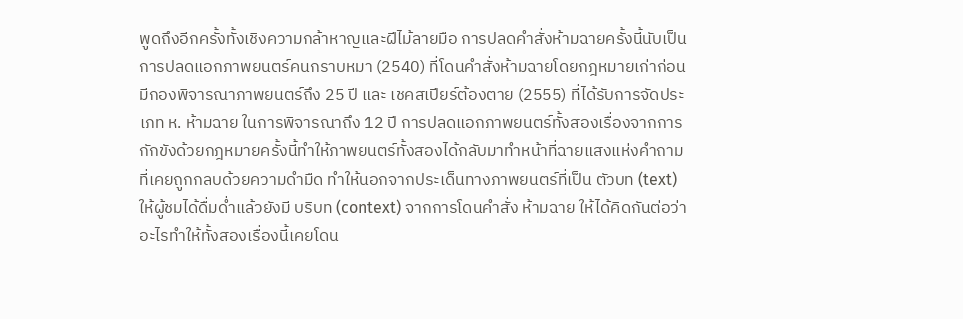พูดถึงอีกครั้งทั้งเชิงความกล้าหาญและฝีไม้ลายมือ การปลดคำสั่งห้ามฉายครั้งนี้นับเป็นการปลดแอกภาพยนตร์คนกราบหมา (2540) ที่โดนคำสั่งห้ามฉายโดยกฎหมายเก่าก่อนมีกองพิจารณาภาพยนตร์ถึง 25 ปี และ เชคสเปียร์ต้องตาย (2555) ที่ได้รับการจัดประเภท ห. ห้ามฉาย ในการพิจารณาถึง 12 ปี การปลดแอกภาพยนตร์ทั้งสองเรื่องจากการกักขังด้วยกฎหมายครั้งนี้ทำให้ภาพยนตร์ทั้งสองได้กลับมาทำหน้าที่ฉายแสงแห่งคำถามที่เคยถูกกลบด้วยความดำมืด ทำให้นอกจากประเด็นทางภาพยนตร์ที่เป็น ตัวบท (text) ให้ผู้ชมได้ดื่มด่ำแล้วยังมี บริบท (context) จากการโดนคำสั่ง ห้ามฉาย ให้ได้คิดกันต่อว่าอะไรทำให้ทั้งสองเรื่องนี้เคยโดน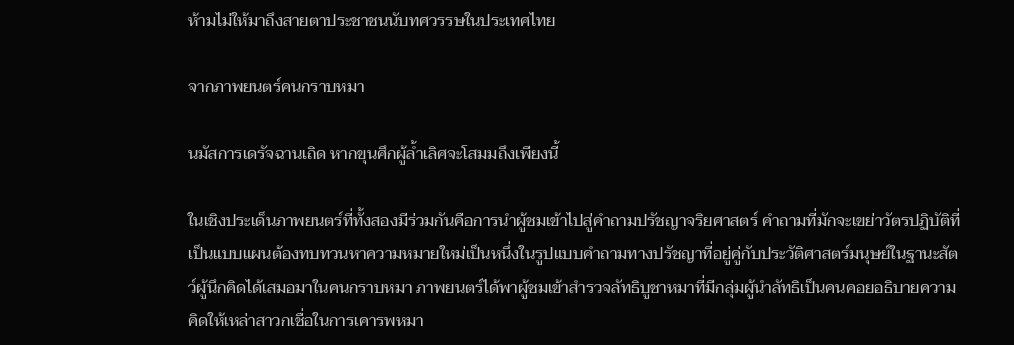ห้ามไม่ให้มาถึงสายตาประชาชนนับทศวรรษในประเทศไทย

จากภาพยนตร์คนกราบหมา

นมัสการเดรัจฉานเถิด หากขุนศึกผู้ล้ำเลิศจะโสมมถึงเพียงนี้

ในเชิงประเด็นภาพยนตร์ที่ทั้งสองมีร่วมกันคือการนำผู้ชมเข้าไปสู่คำถามปรัชญาจริยศาสตร์ คำถามที่มักจะเขย่าวัตรปฏิบัติที่เป็นแบบแผนต้องทบทวนหาความหมายใหม่เป็นหนึ่งในรูปแบบคำถามทางปรัชญาที่อยู่คู่กับประวัติศาสตร์มนุษย์ในฐานะสัตว์ผู้นึกคิดได้เสมอมาในคนกราบหมา ภาพยนตร์ได้พาผู้ชมเข้าสำรวจลัทธิบูชาหมาที่มีกลุ่มผู้นำลัทธิเป็นคนคอยอธิบายความคิดให้เหล่าสาวกเชื่อในการเคารพหมา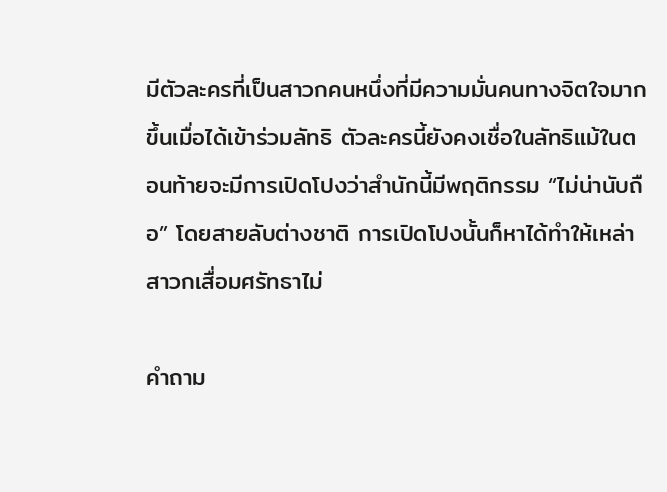มีตัวละครที่เป็นสาวกคนหนึ่งที่มีความมั่นคนทางจิตใจมากขึ้นเมื่อได้เข้าร่วมลัทธิ ตัวละครนี้ยังคงเชื่อในลัทธิแม้ในตอนท้ายจะมีการเปิดโปงว่าสำนักนี้มีพฤติกรรม “ไม่น่านับถือ” โดยสายลับต่างชาติ การเปิดโปงนั้นก็หาได้ทำให้เหล่าสาวกเสื่อมศรัทธาไม่

คำถาม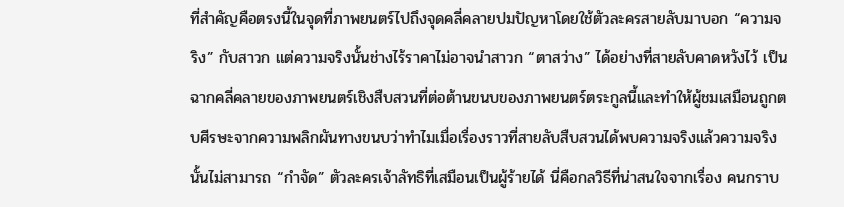ที่สำคัญคือตรงนี้ในจุดที่ภาพยนตร์ไปถึงจุดคลี่คลายปมปัญหาโดยใช้ตัวละครสายลับมาบอก “ความจริง” กับสาวก แต่ความจริงนั้นช่างไร้ราคาไม่อาจนำสาวก “ตาสว่าง” ได้อย่างที่สายลับคาดหวังไว้ เป็นฉากคลี่คลายของภาพยนตร์เชิงสืบสวนที่ต่อต้านขนบของภาพยนตร์ตระกูลนี้และทำให้ผู้ชมเสมือนถูกตบศีรษะจากความพลิกผันทางขนบว่าทำไมเมื่อเรื่องราวที่สายลับสืบสวนได้พบความจริงแล้วความจริงนั้นไม่สามารถ “กำจัด” ตัวละครเจ้าลัทธิที่เสมือนเป็นผู้ร้ายได้ นี่คือกลวิธีที่น่าสนใจจากเรื่อง คนกราบ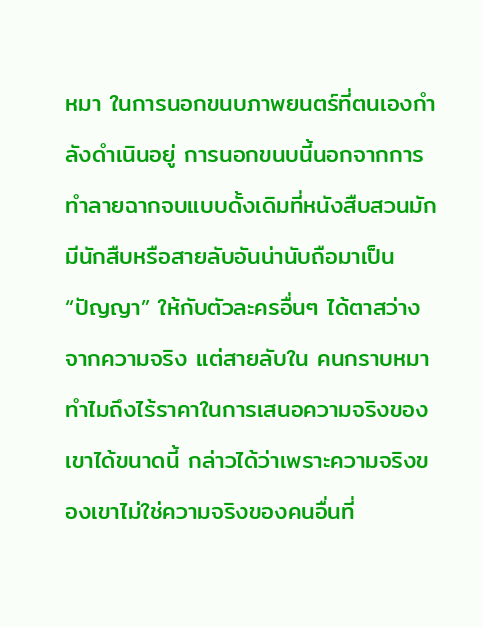หมา ในการนอกขนบภาพยนตร์ที่ตนเองกำลังดำเนินอยู่ การนอกขนบนี้นอกจากการทำลายฉากจบแบบดั้งเดิมที่หนังสืบสวนมักมีนักสืบหรือสายลับอันน่านับถือมาเป็น “ปัญญา” ให้กับตัวละครอื่นๆ ได้ตาสว่างจากความจริง แต่สายลับใน คนกราบหมา ทำไมถึงไร้ราคาในการเสนอความจริงของเขาได้ขนาดนี้ กล่าวได้ว่าเพราะความจริงของเขาไม่ใช่ความจริงของคนอื่นที่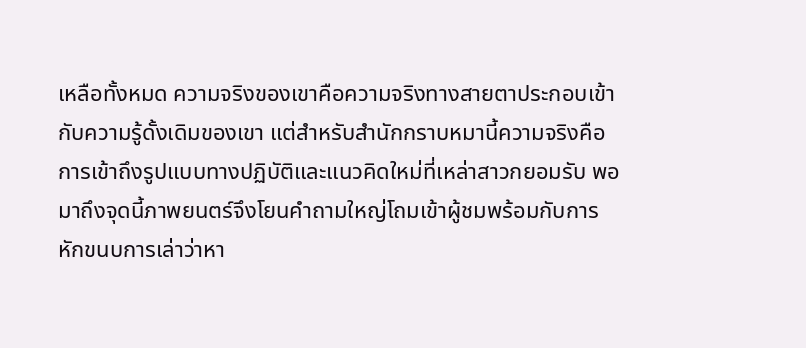เหลือทั้งหมด ความจริงของเขาคือความจริงทางสายตาประกอบเข้ากับความรู้ดั้งเดิมของเขา แต่สำหรับสำนักกราบหมานี้ความจริงคือการเข้าถึงรูปแบบทางปฏิบัติและแนวคิดใหม่ที่เหล่าสาวกยอมรับ พอมาถึงจุดนี้ภาพยนตร์จึงโยนคำถามใหญ่โถมเข้าผู้ชมพร้อมกับการหักขนบการเล่าว่าหา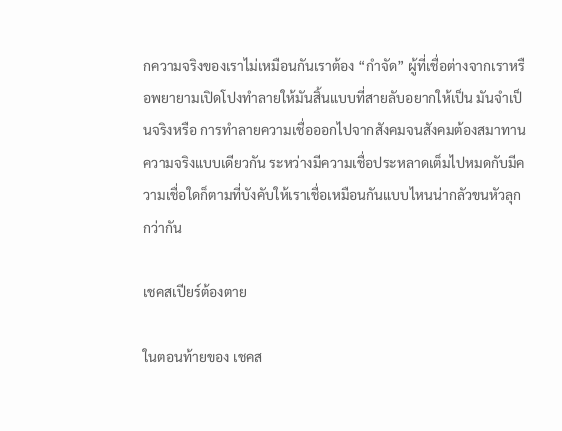กความจริงของเราไม่เหมือนกันเราต้อง “กำจัด” ผู้ที่เชื่อต่างจากเราหรือพยายามเปิดโปงทำลายให้มันสิ้นแบบที่สายลับอยากให้เป็น มันจำเป็นจริงหรือ การทำลายความเชื่อออกไปจากสังคมจนสังคมต้องสมาทานความจริงแบบเดียวกัน ระหว่างมีความเชื่อประหลาดเต็มไปหมดกับมีความเชื่อใดก็ตามที่บังคับให้เราเชื่อเหมือนกันแบบไหนน่ากลัวขนหัวลุกกว่ากัน

เชคสเปียร์ต้องตาย

ในตอนท้ายของ เชคส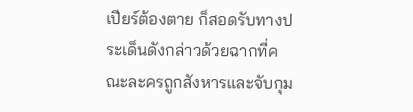เปียร์ต้องตาย ก็สอดรับทางประเด็นดังกล่าวด้วยฉากที่คณะละครถูกสังหารและจับกุม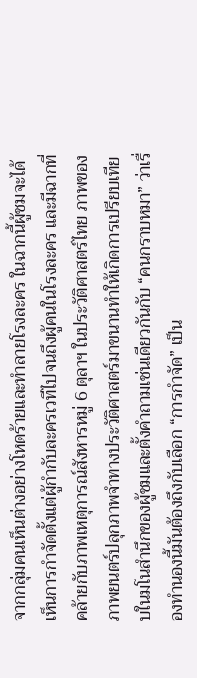จากกลุ่มคนเห็นต่างอย่างโหดร้ายและทำลายโรงละคร ในฉากนี้ผู้ชมจะได้เห็นการกำจัดตั้งแต่ผู้กำกับละครเวทีไปจนถึงผู้คนในโรงละคร และมีฉากที่คล้ายกับภาพเหตุการณ์สังหารหมู่ 6 ตุลาฯ ในประวัติศาสตร์ไทย ภาพของภาพยนตร์ปลุกภาพจำทางประวัติศาสตร์มาขนานทำให้เกิดการเปรียบเทียบในมโนสำนึกของผู้ชมและตั้งคำถามเช่นเดียวกันกับ “คนกราบหมา” ว่าเรื่องทำนองนี้มันต้องถึงกับเลือก “การกำจัด” เป็น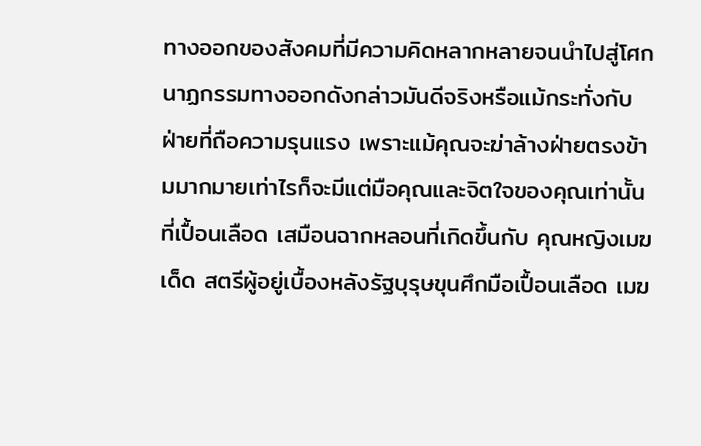ทางออกของสังคมที่มีความคิดหลากหลายจนนำไปสู่โศกนาฏกรรมทางออกดังกล่าวมันดีจริงหรือแม้กระทั่งกับฝ่ายที่ถือความรุนแรง เพราะแม้คุณจะฆ่าล้างฝ่ายตรงข้ามมากมายเท่าไรก็จะมีแต่มือคุณและจิตใจของคุณเท่านั้นที่เปื้อนเลือด เสมือนฉากหลอนที่เกิดขึ้นกับ คุณหญิงเมฆเด็ด สตรีผู้อยู่เบื้องหลังรัฐบุรุษขุนศึกมือเปื้อนเลือด เมฆ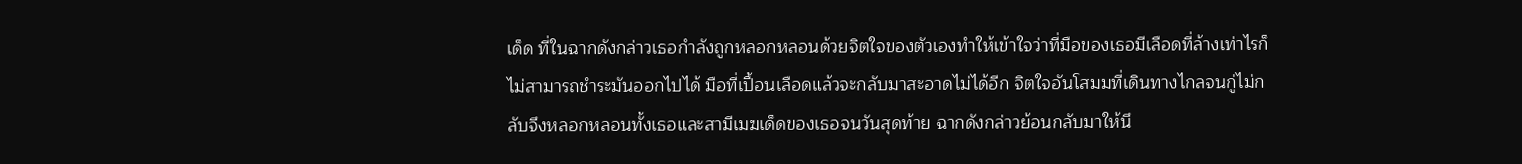เด็ด ที่ในฉากดังกล่าวเธอกำลังถูกหลอกหลอนด้วยจิตใจของตัวเองทำให้เข้าใจว่าที่มือของเธอมีเลือดที่ล้างเท่าไรก็ไม่สามารถชำระมันออกไปได้ มือที่เปื้อนเลือดแล้วจะกลับมาสะอาดไม่ได้อีก จิตใจอันโสมมที่เดินทางไกลจนกู่ไม่กลับจึงหลอกหลอนทั้งเธอและสามีเมฆเด็ดของเธอจนวันสุดท้าย ฉากดังกล่าวย้อนกลับมาให้นึ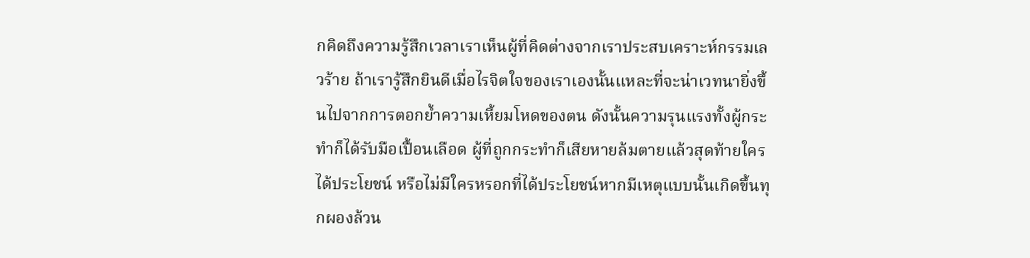กคิดถึงความรู้สึกเวลาเราเห็นผู้ที่คิดต่างจากเราประสบเคราะห์กรรมเลวร้าย ถ้าเรารู้สึกยินดีเมื่อไรจิตใจของเราเองนั้นแหละที่จะน่าเวทนายิ่งขึ้นไปจากการตอกย้ำความเหี้ยมโหดของตน ดังนั้นความรุนแรงทั้งผู้กระทำก็ได้รับมือเปื้อนเลือด ผู้ที่ถูกกระทำก็เสียหายล้มตายแล้วสุดท้ายใครได้ประโยชน์ หรือไม่มีใครหรอกที่ได้ประโยชน์หากมีเหตุแบบนั้นเกิดขึ้นทุกผองล้วน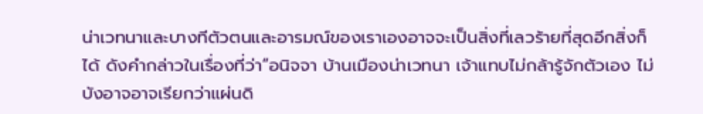น่าเวทนาและบางทีตัวตนและอารมณ์ของเราเองอาจจะเป็นสิ่งที่เลวร้ายที่สุดอีกสิ่งก็ได้ ดังคำกล่าวในเรื่องที่ว่า“อนิจจา บ้านเมืองน่าเวทนา เจ้าแทบไม่กล้ารู้จักตัวเอง ไม่บังอาจอาจเรียกว่าแผ่นดิ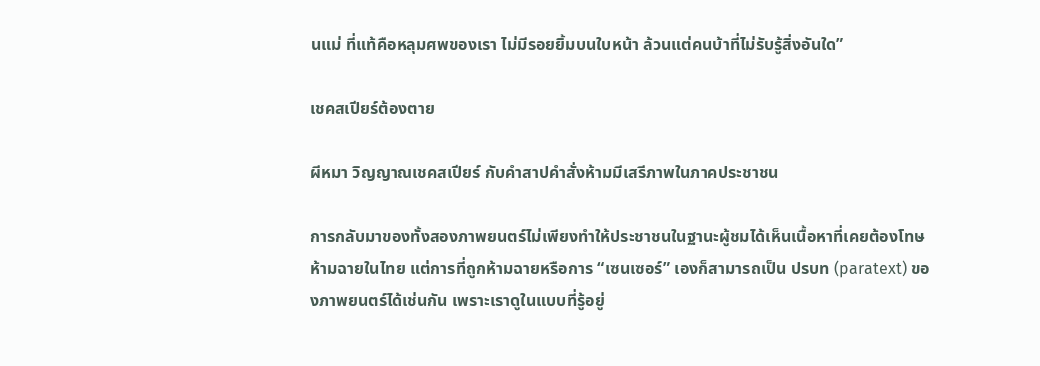นแม่ ที่แท้คือหลุมศพของเรา ไม่มีรอยยิ้มบนใบหน้า ล้วนแต่คนบ้าที่ไม่รับรู้สิ่งอันใด”

เชคสเปียร์ต้องตาย

ผีหมา วิญญาณเชคสเปียร์ กับคำสาปคำสั่งห้ามมีเสรีภาพในภาคประชาชน

การกลับมาของทั้งสองภาพยนตร์ไม่เพียงทำให้ประชาชนในฐานะผู้ชมได้เห็นเนื้อหาที่เคยต้องโทษห้ามฉายในไทย แต่การที่ถูกห้ามฉายหรือการ “เซนเซอร์” เองก็สามารถเป็น ปรบท (paratext) ของภาพยนตร์ได้เช่นกัน เพราะเราดูในแบบที่รู้อยู่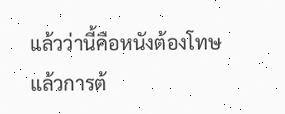แล้วว่านี้คือหนังต้องโทษ แล้วการต้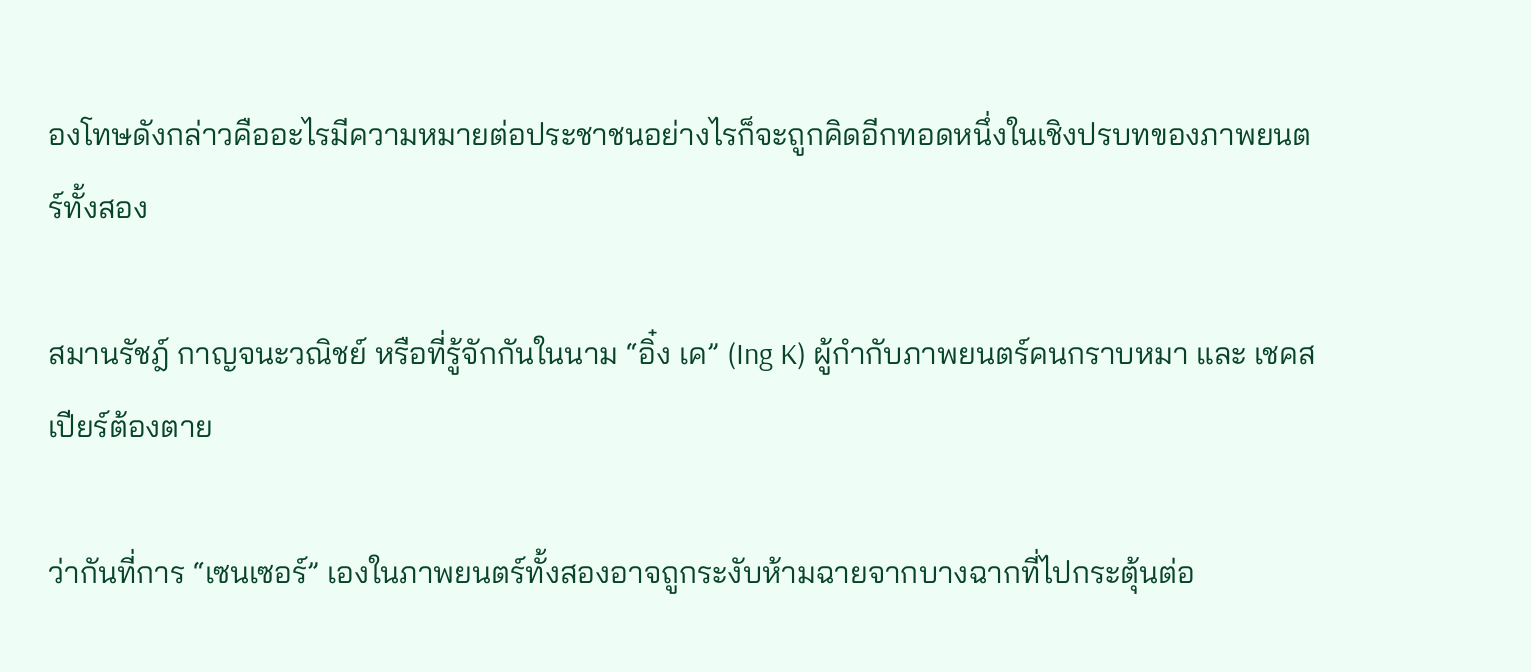องโทษดังกล่าวคืออะไรมีความหมายต่อประชาชนอย่างไรก็จะถูกคิดอีกทอดหนึ่งในเชิงปรบทของภาพยนตร์ทั้งสอง

สมานรัชฎ์ กาญจนะวณิชย์ หรือที่รู้จักกันในนาม “อิ๋ง เค” (Ing K) ผู้กำกับภาพยนตร์คนกราบหมา และ เชคสเปียร์ต้องตาย

ว่ากันที่การ “เซนเซอร์” เองในภาพยนตร์ทั้งสองอาจถูกระงับห้ามฉายจากบางฉากที่ไปกระตุ้นต่อ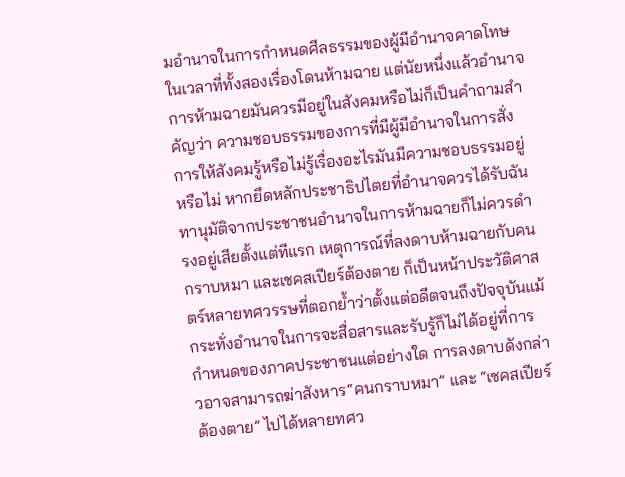มอำนาจในการกำหนดศีลธรรมของผู้มีอำนาจคาดโทษในเวลาที่ทั้งสองเรื่องโดนห้ามฉาย แต่นัยหนึ่งแล้วอำนาจการห้ามฉายมันควรมีอยู่ในสังคมหรือไม่ก็เป็นคำถามสำคัญว่า ความชอบธรรมของการที่มีผู้มีอำนาจในการสั่งการให้สังคมรู้หรือไม่รู้เรื่องอะไรมันมีความชอบธรรมอยู่หรือไม่ หากยึดหลักประชาธิปไตยที่อำนาจควรได้รับฉันทานุมัติจากประชาชนอำนาจในการห้ามฉายก็ไม่ควรดำรงอยู่เสียตั้งแต่ทีแรก เหตุการณ์ที่ลงดาบห้ามฉายกับคนกราบหมา และเชคสเปียร์ต้องตาย ก็เป็นหน้าประวัติศาสตร์หลายทศวรรษที่ตอกย้ำว่าตั้งแต่อดีตจนถึงปัจจุบันแม้กระทั่งอำนาจในการจะสื่อสารและรับรู้ก็ไม่ได้อยู่ที่การกำหนดของภาคประชาชนแต่อย่างใด การลงดาบดังกล่าวอาจสามารถฆ่าสังหาร“คนกราบหมา” และ “เชคสเปียร์ต้องตาย” ไปได้หลายทศว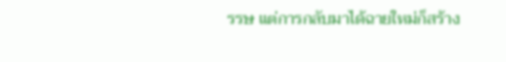รรษ แต่การกลับมาได้ฉายใหม่ก็สร้าง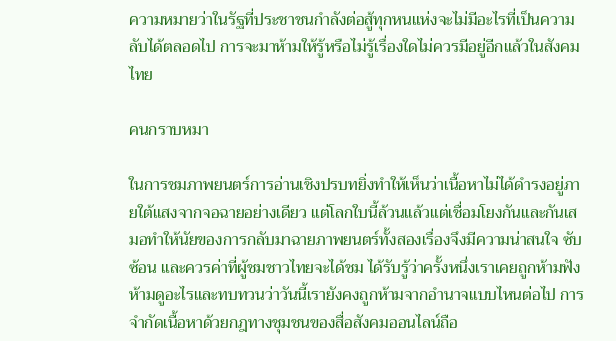ความหมายว่าในรัฐที่ประชาชนกำลังต่อสู้ทุกหนแห่งจะไม่มีอะไรที่เป็นความลับได้ตลอดไป การจะมาห้ามให้รู้หรือไม่รู้เรื่องใดไม่ควรมีอยู่อีกแล้วในสังคมไทย

คนกราบหมา

ในการชมภาพยนตร์การอ่านเชิงปรบทยิ่งทำให้เห็นว่าเนื้อหาไม่ได้ดำรงอยู่ภายใต้แสงจากจอฉายอย่างเดียว แต่โลกใบนี้ล้วนแล้วแต่เชื่อมโยงกันและกันเสมอทำให้นัยของการกลับมาฉายภาพยนตร์ทั้งสองเรื่องจึงมีความน่าสนใจ ซับซ้อน และควรค่าที่ผู้ชมชาวไทยจะได้ชม ได้รับรู้ว่าครั้งหนึ่งเราเคยถูกห้ามฟังห้ามดูอะไรและทบทวนว่าวันนี้เรายังคงถูกห้ามจากอำนาจแบบไหนต่อไป การจำกัดเนื้อหาด้วยกฎทางชุมชนของสื่อสังคมออนไลน์ถือ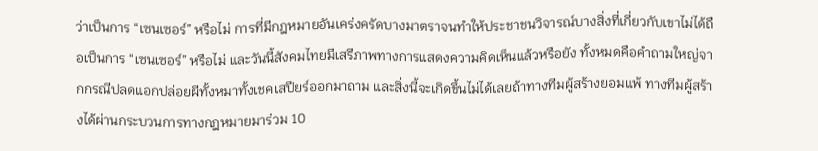ว่าเป็นการ “เซนเซอร์” หรือไม่ การที่มีกฎหมายอันเคร่งครัดบางมาตราจนทำให้ประชาชนวิจารณ์บางสิ่งที่เกี่ยวกับเขาไม่ได้ถือเป็นการ “เซนเซอร์” หรือไม่ และวันนี้สังคมไทยมีเสรีภาพทางการแสดงความคิดเห็นแล้วหรือยัง ทั้งหมดคือคำถามใหญ่จากกรณีปลดแอกปล่อยผีทั้งหมาทั้งเชคเสปียร์ออกมาถาม และสิ่งนี้จะเกิดขึ้นไม่ได้เลยถ้าทางทีมผู้สร้างยอมแพ้ ทางทีมผู้สร้างได้ผ่านกระบวนการทางกฎหมายมาร่วม 10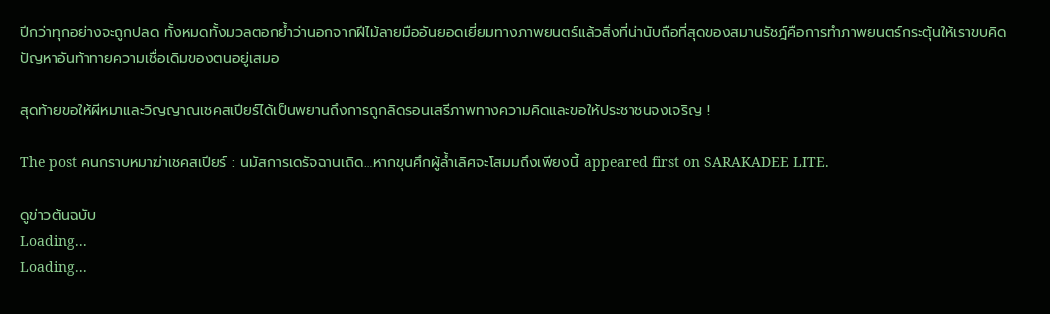ปีกว่าทุกอย่างจะถูกปลด ทั้งหมดทั้งมวลตอกย้ำว่านอกจากฝีไม้ลายมืออันยอดเยี่ยมทางภาพยนตร์แล้วสิ่งที่น่านับถือที่สุดของสมานรัชฎ์คือการทำภาพยนตร์กระตุ้นให้เราขบคิดปัญหาอันท้าทายความเชื่อเดิมของตนอยู่เสมอ

สุดท้ายขอให้ผีหมาและวิญญาณเชคสเปียร์ได้เป็นพยานถึงการถูกลิดรอนเสรีภาพทางความคิดและขอให้ประชาชนจงเจริญ !

The post คนกราบหมาฆ่าเชคสเปียร์ : นมัสการเดรัจฉานเถิด…หากขุนศึกผู้ล้ำเลิศจะโสมมถึงเพียงนี้ appeared first on SARAKADEE LITE.

ดูข่าวต้นฉบับ
Loading...
Loading...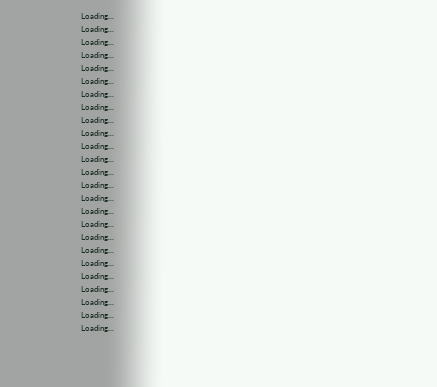Loading...
Loading...
Loading...
Loading...
Loading...
Loading...
Loading...
Loading...
Loading...
Loading...
Loading...
Loading...
Loading...
Loading...
Loading...
Loading...
Loading...
Loading...
Loading...
Loading...
Loading...
Loading...
Loading...
Loading...
Loading...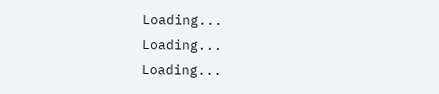Loading...
Loading...
Loading...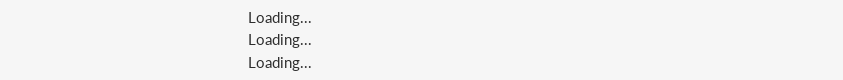Loading...
Loading...
Loading...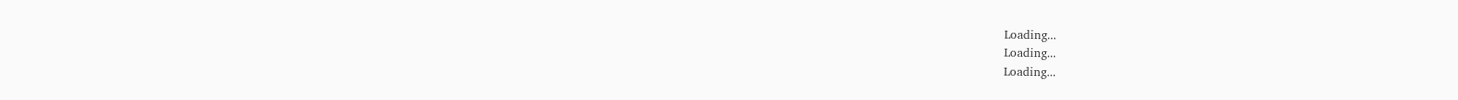Loading...
Loading...
Loading...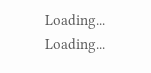Loading...
Loading...